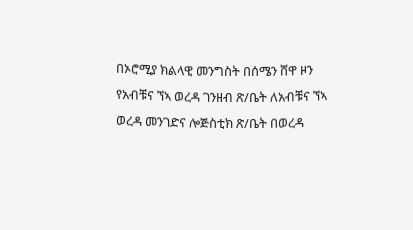በኦሮሚያ ክልላዊ መንግስት በሰሜን ሸዋ ዞን የአብቹና ኘኣ ወረዳ ገንዘብ ጽ/ቤት ለአብቹና ኘኣ ወረዳ መንገድና ሎጅስቲክ ጽ/ቤት በወረዳ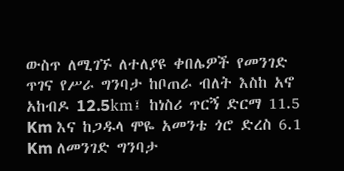ውስጥ ለሚገኙ ለተለያዩ ቀበሌዎች የመንገድ ጥገና የሥራ ግንባታ ከቦጠራ ብለት እስከ አኖ አከብዶ 12.5km፤ ከነስሪ ጥርኝ ድርማ 11.5 Km እና ከጋዱላ ሞዬ አመንቴ ጎሮ ድረስ 6.1 Km ለመንገድ ግንባታ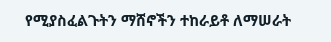የሚያስፈልጉትን ማሸኖችን ተከራይቶ ለማሠራት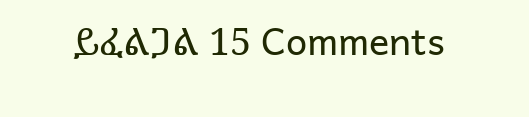ይፈልጋል 15 Comments